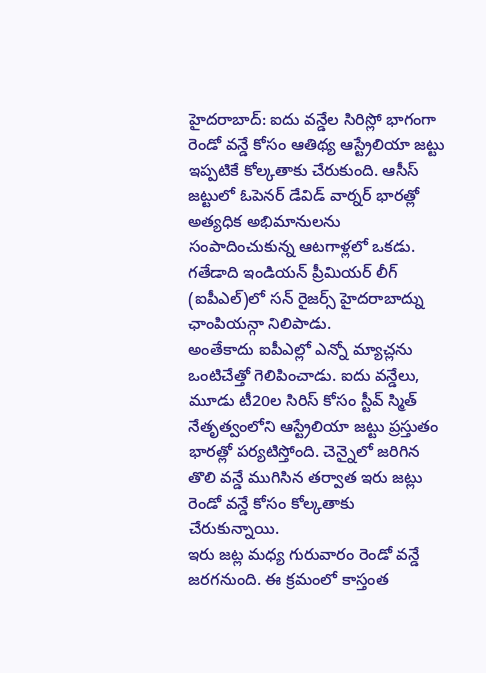హైదరాబాద్: ఐదు వన్డేల సిరిస్లో భాగంగా రెండో వన్డే కోసం ఆతిథ్య ఆస్ట్రేలియా జట్టు ఇప్పటికే కోల్కతాకు చేరుకుంది. ఆసీస్ జట్టులో ఓపెనర్ డేవిడ్ వార్నర్ భారత్లో అత్యధిక అభిమానులను సంపాదించుకున్న ఆటగాళ్లలో ఒకడు. గతేడాది ఇండియన్ ప్రీమియర్ లీగ్ (ఐపీఎల్)లో సన్ రైజర్స్ హైదరాబాద్ను ఛాంపియన్గా నిలిపాడు.
అంతేకాదు ఐపీఎల్లో ఎన్నో మ్యాచ్లను ఒంటిచేత్తో గెలిపించాడు. ఐదు వన్డేలు, మూడు టీ20ల సిరిస్ కోసం స్టీవ్ స్మిత్ నేతృత్వంలోని ఆస్ట్రేలియా జట్టు ప్రస్తుతం భారత్లో పర్యటిస్తోంది. చెన్నైలో జరిగిన తొలి వన్డే ముగిసిన తర్వాత ఇరు జట్లు రెండో వన్డే కోసం కోల్కతాకు చేరుకున్నాయి.
ఇరు జట్ల మధ్య గురువారం రెండో వన్డే జరగనుంది. ఈ క్రమంలో కాస్తంత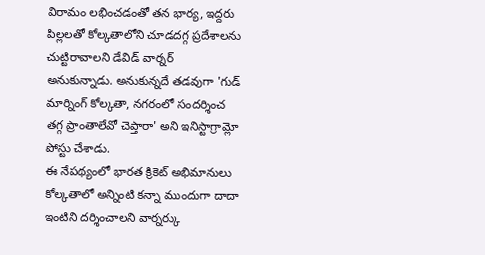విరామం లభించడంతో తన భార్య, ఇద్దరు పిల్లలతో కోల్కతాలోని చూడదగ్గ ప్రదేశాలను చుట్టిరావాలని డేవిడ్ వార్నర్ అనుకున్నాడు. అనుకున్నదే తడవుగా 'గుడ్ మార్నింగ్ కోల్కతా, నగరంలో సందర్శించ తగ్గ ప్రాంతాలేవో చెప్తారా' అని ఇనిస్టాగ్రామ్లో పోస్టు చేశాడు.
ఈ నేపథ్యంలో భారత క్రికెట్ అభిమానులు కోల్కతాలో అన్నింటి కన్నా ముందుగా దాదా ఇంటిని దర్శించాలని వార్నర్కు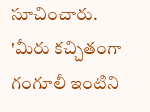సూచించారు. 'మీరు కచ్చితంగా గంగూలీ ఇంటిని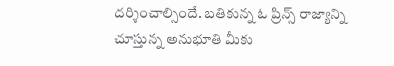దర్శించాల్సిందే. బతికున్న ఓ ప్రిన్స్ రాజ్యాన్ని చూస్తున్న అనుభూతి మీకు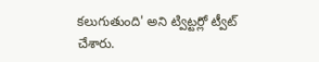కలుగుతుంది' అని ట్విట్టర్లో ట్వీట్ చేశారు.